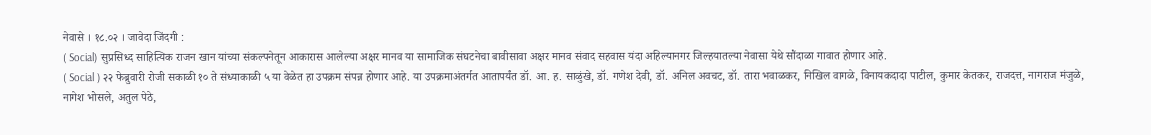नेवासे । १८.०२ । जावेदा जिंदगी :
( Social) सुप्रसिध्द साहित्यिक राजन खान यांच्या संकल्पनेतून आकारास आलेल्या अक्षर मानव या सामाजिक संघटनेचा बावीसावा अक्षर मानव संवाद सहवास यंदा अहिल्यानगर जिल्हयातल्या नेवासा येथे सौंदाळा गावात होणार आहे.
( Social ) २२ फेब्रुवारी रोजी सकाळी १० ते संध्याकाळी ५ या वेळेत हा उपक्रम संपन्न होणार आहे. या उपक्रमाअंतर्गत आतापर्यंत डॉ. आ. ह. साळुंखे, डॉ. गणेश देवी, डॉ. अनिल अवचट, डॉ. तारा भवाळकर, निखिल वागळे, विनायकदादा पाटील, कुमार केतकर, राजदत्त, नागराज मंजुळे, नागेश भोसले, अतुल पेठे,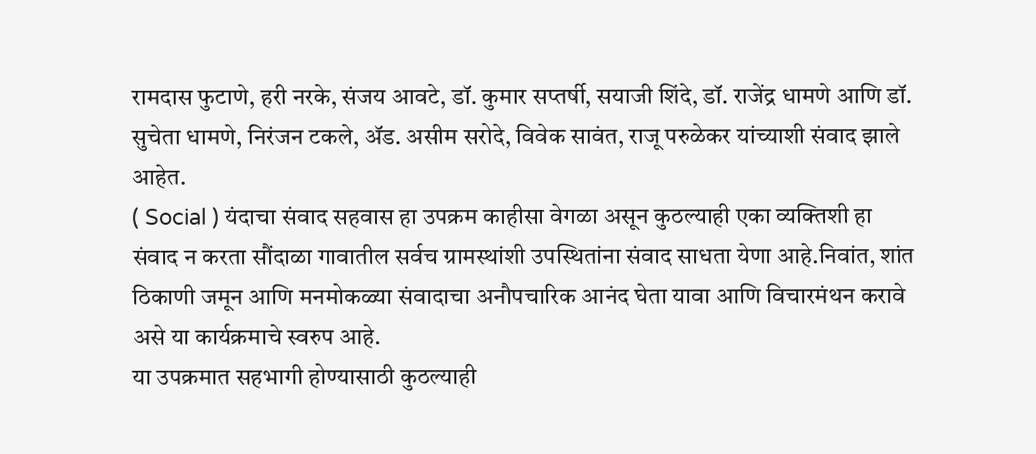रामदास फुटाणे, हरी नरके, संजय आवटे, डॉ. कुमार सप्तर्षी, सयाजी शिंदे, डॉ. राजेंद्र धामणे आणि डॉ. सुचेता धामणे, निरंजन टकले, ॲड. असीम सरोदे, विवेक सावंत, राजू परुळेकर यांच्याशी संवाद झाले आहेत.
( Social ) यंदाचा संवाद सहवास हा उपक्रम काहीसा वेगळा असून कुठल्याही एका व्यक्तिशी हा संवाद न करता सौंदाळा गावातील सर्वच ग्रामस्थांशी उपस्थितांना संवाद साधता येणा आहे.निवांत, शांत ठिकाणी जमून आणि मनमोकळ्या संवादाचा अनौपचारिक आनंद घेता यावा आणि विचारमंथन करावे असे या कार्यक्रमाचे स्वरुप आहे.
या उपक्रमात सहभागी होण्यासाठी कुठल्याही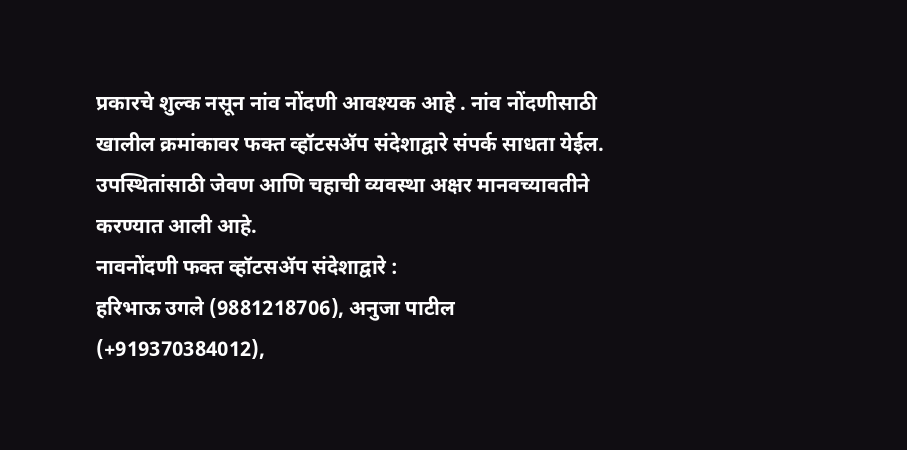प्रकारचे शुल्क नसून नांव नोंदणी आवश्यक आहे . नांव नोंदणीसाठी खालील क्रमांकावर फक्त व्हॉटसॲप संदेशाद्वारे संपर्क साधता येईल. उपस्थितांसाठी जेवण आणि चहाची व्यवस्था अक्षर मानवच्यावतीने करण्यात आली आहे.
नावनोंदणी फक्त व्हॉटसॲप संदेशाद्वारे :
हरिभाऊ उगले (9881218706), अनुजा पाटील (+919370384012),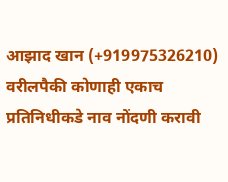आझाद खान (+919975326210)
वरीलपैकी कोणाही एकाच प्रतिनिधीकडे नाव नोंदणी करावी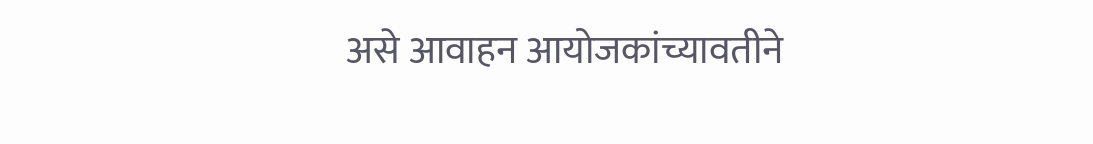असे आवाहन आयोजकांच्यावतीने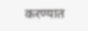करण्यात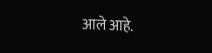आले आहे.